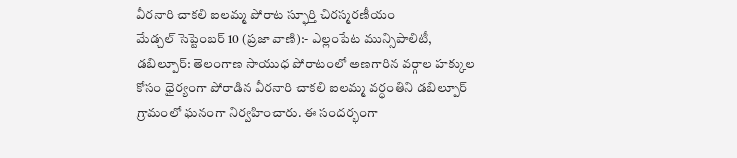వీరనారి చాకలి ఐలమ్మ పోరాట స్ఫూర్తి చిరస్మరణీయం
మేడ్చల్ సెప్టెంబర్ 10 (ప్రజా వాణి):- ఎల్లంపేట మున్సిపాలిటీ, డబిల్పూర్: తెలంగాణ సాయుధ పోరాటంలో అణగారిన వర్గాల హక్కుల కోసం ధైర్యంగా పోరాడిన వీరనారి చాకలి ఐలమ్మ వర్ధంతిని డబిల్పూర్ గ్రామంలో ఘనంగా నిర్వహించారు. ఈ సందర్భంగా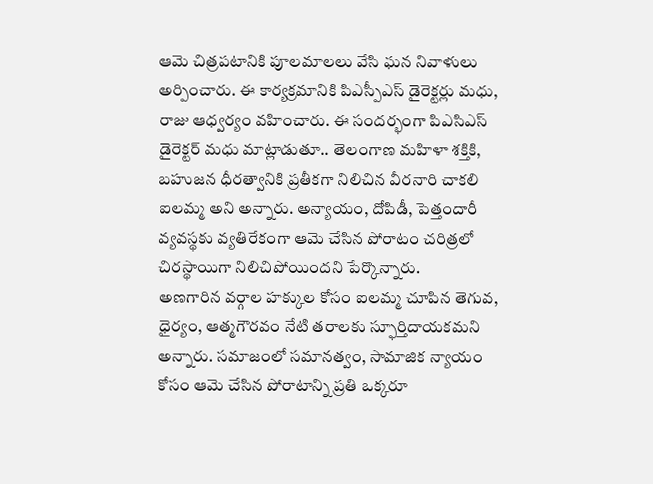ఆమె చిత్రపటానికి పూలమాలలు వేసి ఘన నివాళులు అర్పించారు. ఈ కార్యక్రమానికి పిఎస్పీఎస్ డైరెక్టర్లు మధు, రాజు ఆధ్వర్యం వహించారు. ఈ సందర్భంగా పిఎసిఎస్ డైరెక్టర్ మధు మాట్లాడుతూ.. తెలంగాణ మహిళా శక్తికి, బహుజన ధీరత్వానికి ప్రతీకగా నిలిచిన వీరనారి చాకలి ఐలమ్మ అని అన్నారు. అన్యాయం, దోపిడీ, పెత్తందారీ వ్యవస్థకు వ్యతిరేకంగా ఆమె చేసిన పోరాటం చరిత్రలో చిరస్థాయిగా నిలిచిపోయిందని పేర్కొన్నారు.
అణగారిన వర్గాల హక్కుల కోసం ఐలమ్మ చూపిన తెగువ, ధైర్యం, ఆత్మగౌరవం నేటి తరాలకు స్ఫూర్తిదాయకమని అన్నారు. సమాజంలో సమానత్వం, సామాజిక న్యాయం కోసం ఆమె చేసిన పోరాటాన్ని ప్రతి ఒక్కరూ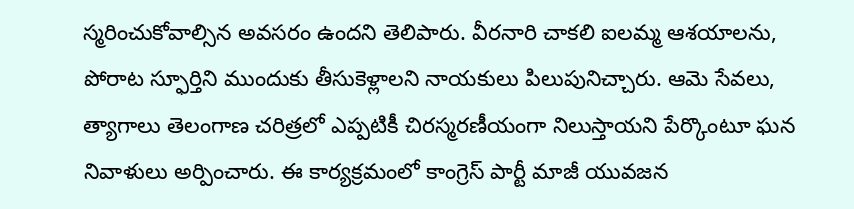స్మరించుకోవాల్సిన అవసరం ఉందని తెలిపారు. వీరనారి చాకలి ఐలమ్మ ఆశయాలను, పోరాట స్ఫూర్తిని ముందుకు తీసుకెళ్లాలని నాయకులు పిలుపునిచ్చారు. ఆమె సేవలు, త్యాగాలు తెలంగాణ చరిత్రలో ఎప్పటికీ చిరస్మరణీయంగా నిలుస్తాయని పేర్కొంటూ ఘన నివాళులు అర్పించారు. ఈ కార్యక్రమంలో కాంగ్రెస్ పార్టీ మాజీ యువజన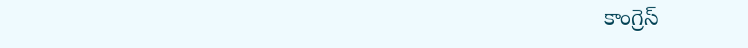కాంగ్రెస్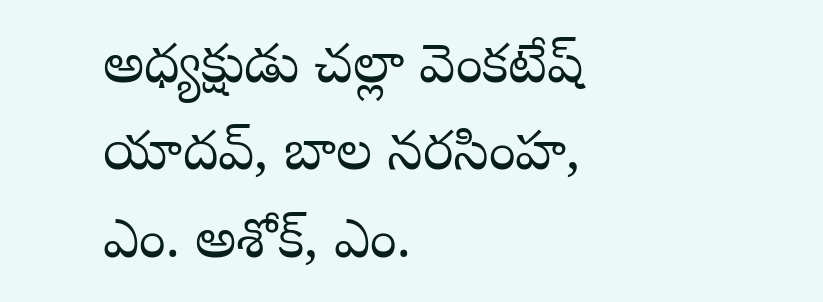అధ్యక్షుడు చల్లా వెంకటేష్ యాదవ్, బాల నరసింహ, ఎం. అశోక్, ఎం.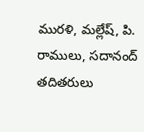మురళి, మల్లేష్, పి. రాములు, సదానంద్ తదితరులు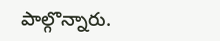పాల్గొన్నారు.